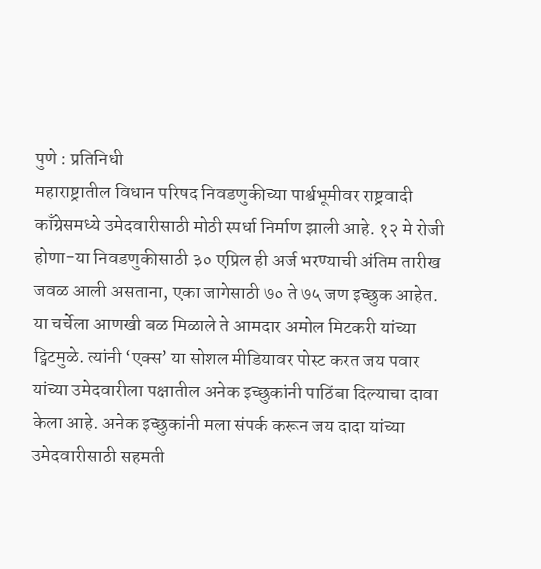पुणे : प्रतिनिधी
महाराष्ट्रातील विधान परिषद निवडणुकीच्या पार्श्वभूमीवर राष्ट्रवादी काँग्रेसमध्ये उमेदवारीसाठी मोठी स्पर्धा निर्माण झाली आहे. १२ मे रोजी होणा-या निवडणुकीसाठी ३० एप्रिल ही अर्ज भरण्याची अंतिम तारीख जवळ आली असताना, एका जागेसाठी ७० ते ७५ जण इच्छुक आहेत.
या चर्चेला आणखी बळ मिळाले ते आमदार अमोल मिटकरी यांच्या ट्विटमुळे. त्यांनी ‘एक्स’ या सोशल मीडियावर पोस्ट करत जय पवार यांच्या उमेदवारीला पक्षातील अनेक इच्छुकांनी पाठिंबा दिल्याचा दावा केला आहे. अनेक इच्छुकांनी मला संपर्क करून जय दादा यांच्या उमेदवारीसाठी सहमती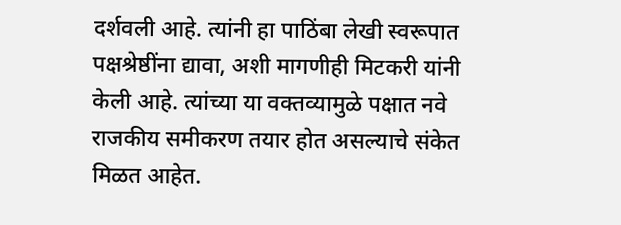दर्शवली आहे. त्यांनी हा पाठिंबा लेखी स्वरूपात पक्षश्रेष्ठींना द्यावा, अशी मागणीही मिटकरी यांनी केली आहे. त्यांच्या या वक्तव्यामुळे पक्षात नवे राजकीय समीकरण तयार होत असल्याचे संकेत मिळत आहेत.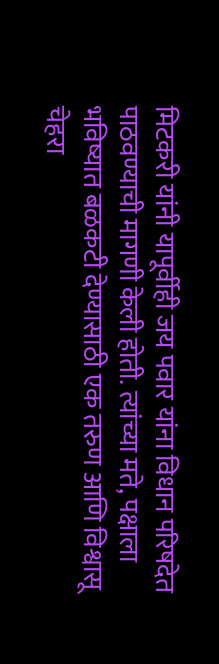मिटकरी यांनी यापूर्वीही जय पवार यांना विधान परिषदेत पाठवण्याची मागणी केली होती. त्यांच्या मते, पक्षाला भविष्यात बळकटी देण्यासाठी एक तरुण आणि विश्वासू चेहरा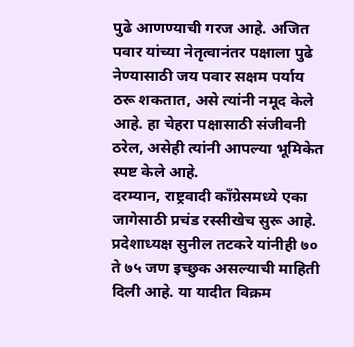पुढे आणण्याची गरज आहे. अजित पवार यांच्या नेतृत्वानंतर पक्षाला पुढे नेण्यासाठी जय पवार सक्षम पर्याय ठरू शकतात, असे त्यांनी नमूद केले आहे. हा चेहरा पक्षासाठी संजीवनी ठरेल, असेही त्यांनी आपल्या भूमिकेत स्पष्ट केले आहे.
दरम्यान, राष्ट्रवादी काँग्रेसमध्ये एका जागेसाठी प्रचंड रस्सीखेच सुरू आहे. प्रदेशाध्यक्ष सुनील तटकरे यांनीही ७० ते ७५ जण इच्छुक असल्याची माहिती दिली आहे. या यादीत विक्रम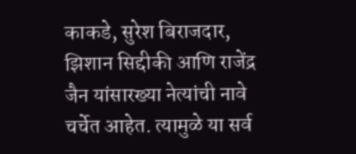काकडे, सुरेश बिराजदार, झिशान सिद्दीकी आणि राजेंद्र जैन यांसारख्या नेत्यांची नावे चर्चेत आहेत. त्यामुळे या सर्व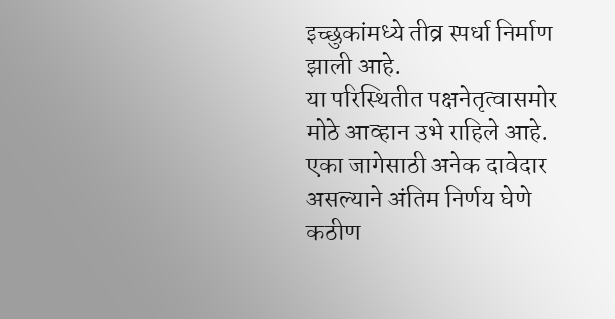इच्छुकांमध्ये तीव्र स्पर्धा निर्माण झाली आहे.
या परिस्थितीत पक्षनेतृत्वासमोर मोठे आव्हान उभे राहिले आहे. एका जागेसाठी अनेक दावेदार असल्याने अंतिम निर्णय घेणे कठीण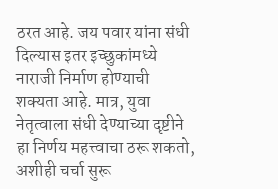ठरत आहे. जय पवार यांना संधी दिल्यास इतर इच्छुकांमध्ये नाराजी निर्माण होण्याची शक्यता आहे. मात्र, युवा नेतृत्वाला संधी देण्याच्या दृष्टीने हा निर्णय महत्त्वाचा ठरू शकतो, अशीही चर्चा सुरू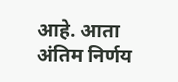आहे. आता अंतिम निर्णय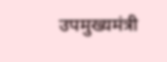उपमुख्यमंत्री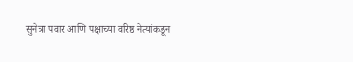सुनेत्रा पवार आणि पक्षाच्या वरिष्ठ नेत्यांकडून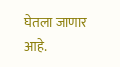घेतला जाणार आहे.